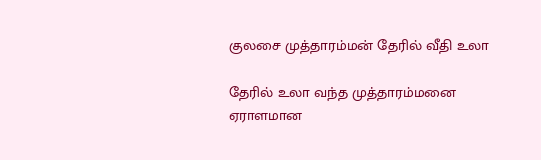குலசை முத்தாரம்மன் தேரில் வீதி உலா

தேரில் உலா வந்த முத்தாரம்மனை ஏராளமான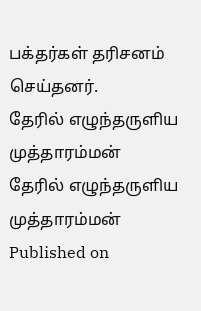பக்தர்கள் தரிசனம் செய்தனர்.
தேரில் எழுந்தருளிய முத்தாரம்மன்
தேரில் எழுந்தருளிய முத்தாரம்மன்
Published on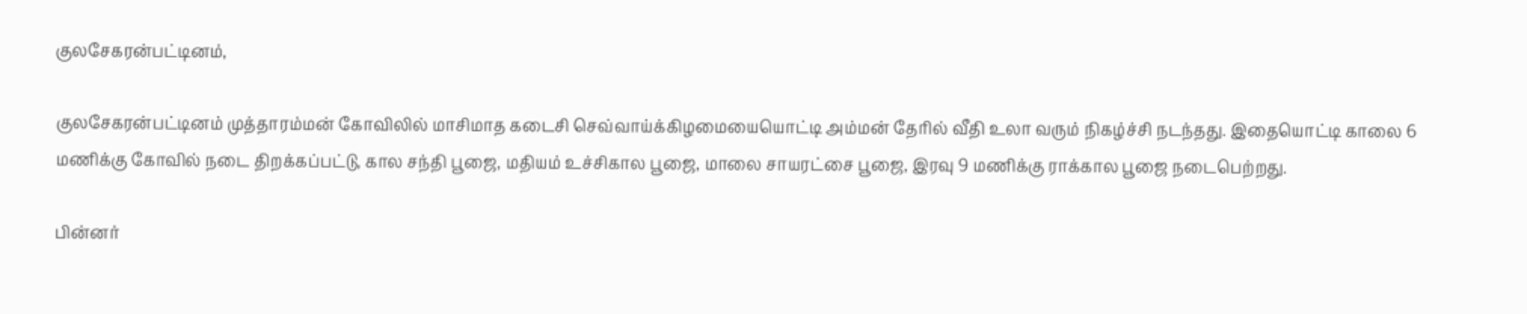குலசேகரன்பட்டினம்,

குலசேகரன்பட்டினம் முத்தாரம்மன் கோவிலில் மாசிமாத கடைசி செவ்வாய்க்கிழமையையொட்டி அம்மன் தேரில் வீதி உலா வரும் நிகழ்ச்சி நடந்தது. இதையொட்டி காலை 6 மணிக்கு கோவில் நடை திறக்கப்பட்டு, கால சந்தி பூஜை, மதியம் உச்சிகால பூஜை, மாலை சாயரட்சை பூஜை, இரவு 9 மணிக்கு ராக்கால பூஜை நடைபெற்றது.

பின்னர்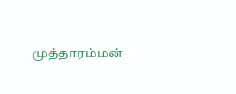முத்தாரம்மன்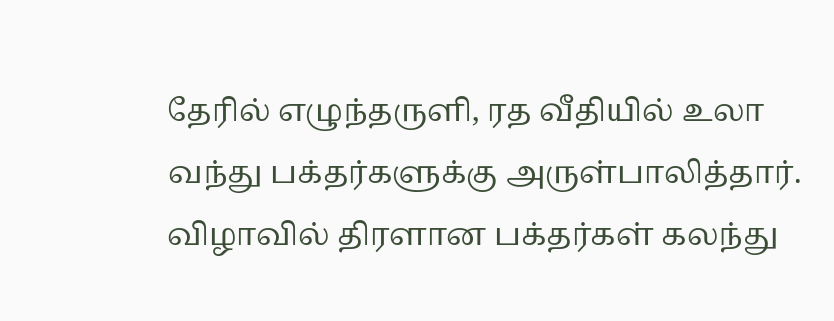தேரில் எழுந்தருளி, ரத வீதியில் உலா வந்து பக்தர்களுக்கு அருள்பாலித்தார். விழாவில் திரளான பக்தர்கள் கலந்து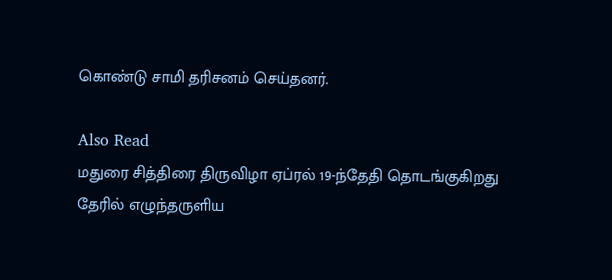கொண்டு சாமி தரிசனம் செய்தனர்.

Also Read
மதுரை சித்திரை திருவிழா ஏப்ரல் 19-ந்தேதி தொடங்குகிறது
தேரில் எழுந்தருளிய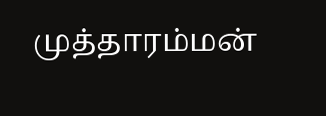முத்தாரம்மன்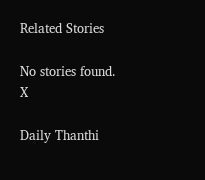Related Stories

No stories found.
X

Daily Thanthi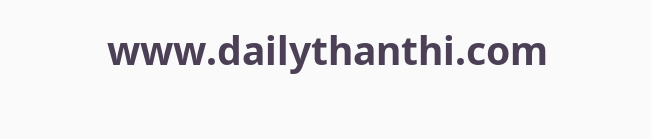www.dailythanthi.com